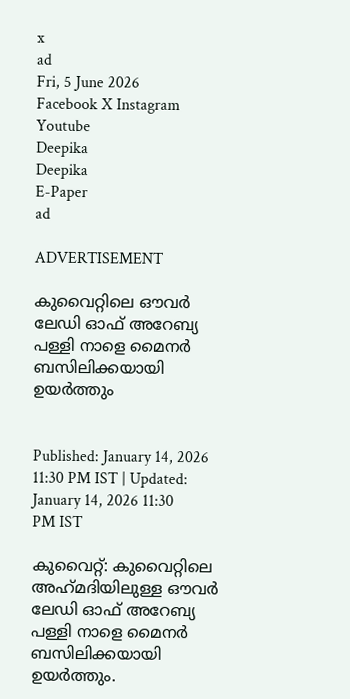x
ad
Fri, 5 June 2026
Facebook X Instagram Youtube
Deepika
Deepika
E-Paper
ad

ADVERTISEMENT

കുവൈറ്റിലെ ഔവർ ലേഡി ഓഫ് അറേബ്യ പള്ളി നാളെ മൈനർ ബസിലിക്കയായി ഉയർത്തും


Published: January 14, 2026 11:30 PM IST | Updated: January 14, 2026 11:30 PM IST

കുവൈറ്റ്: കുവൈറ്റിലെ അഹ്‌മദിയിലുള്ള ഔവർ ലേഡി ഓഫ് അറേബ്യ പള്ളി നാളെ മൈനർ ബസിലിക്കയായി ഉയർത്തും.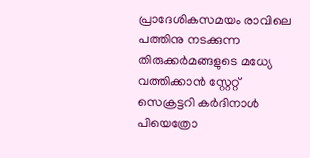പ്രാദേശികസമയം രാവിലെ പത്തിനു നടക്കുന്ന തിരുക്കർമങ്ങളുടെ മധ്യേ വത്തിക്കാൻ സ്റ്റേറ്റ് സെക്രട്ടറി കർദിനാൾ പിയെത്രോ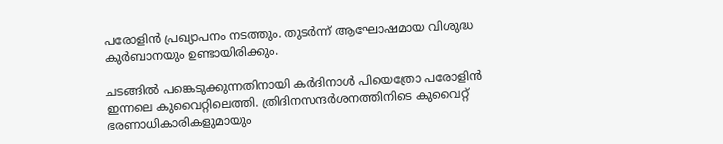പരോളിൻ പ്രഖ്യാപനം നടത്തും. തുടർന്ന് ആഘോഷമായ വിശുദ്ധ കുർബാനയും ഉണ്ടായിരിക്കും.

ചടങ്ങിൽ പങ്കെടുക്കുന്നതിനായി കർദിനാൾ പിയെത്രോ പരോളിൻ ഇന്നലെ കുവൈറ്റിലെത്തി. ത്രിദിനസന്ദർശനത്തിനിടെ കുവൈറ്റ് ഭരണാധികാരികളുമായും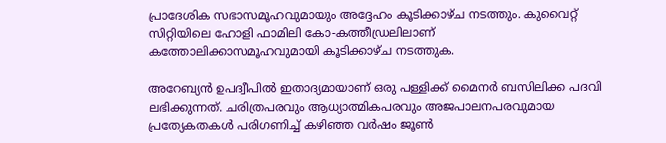പ്രാദേശിക സഭാസമൂഹവുമായും അദ്ദേഹം കൂടിക്കാഴ്ച നടത്തും. കുവൈറ്റ് സിറ്റിയിലെ ഹോളി ഫാമിലി കോ-കത്തീഡ്രലിലാണ് കത്തോലിക്കാസമൂഹവുമായി കൂടിക്കാഴ്ച നടത്തുക.

അറേബ്യൻ ഉപദ്വീപിൽ ഇതാദ്യമായാണ് ഒരു പള്ളിക്ക് മൈനർ ബസിലിക്ക പദവി ലഭിക്കുന്നത്. ചരിത്രപരവും ആധ്യാത്മികപരവും അജപാലനപരവുമായ പ്രത്യേകതകൾ പരിഗണിച്ച് കഴിഞ്ഞ വർഷം ജൂൺ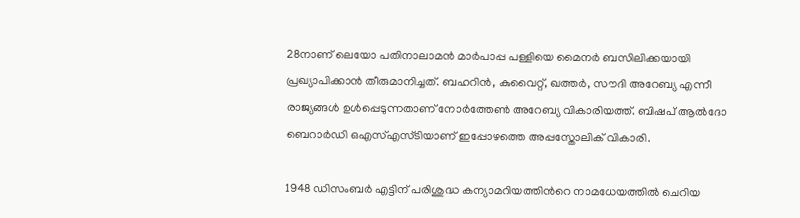28നാണ് ലെയോ പതിനാലാമൻ മാർപാപ്പ പള്ളിയെ മൈനർ ബസിലിക്കയായി പ്രഖ്യാപിക്കാൻ തീരുമാനിച്ചത്. ബഹറിൻ, കുവൈറ്റ്, ഖത്തർ, സൗദി അറേബ്യ എന്നീ രാജ്യങ്ങൾ ഉൾപ്പെടുന്നതാണ് നോർത്തേൺ അറേബ്യ വികാരിയത്ത്. ബിഷപ് ആൽദോ ബെറാർഡി ഒഎസ്‌എസ്‌ടിയാണ് ഇപ്പോഴത്തെ അപ്പസ്തോലിക് വികാരി.

1948 ഡിസംബർ എട്ടിന് പരിശുദ്ധ കന്യാമറിയത്തിന്‍റെ നാമധേയത്തിൽ ചെറിയ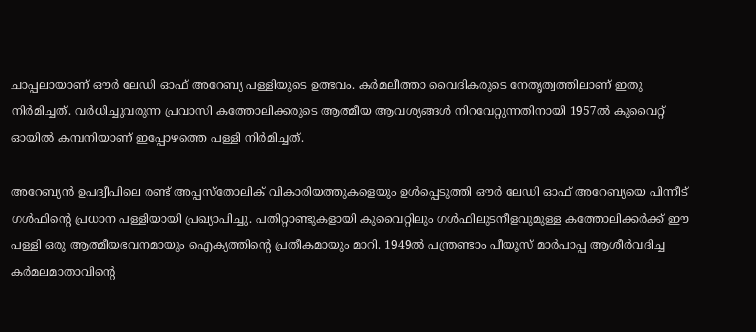ചാപ്പലായാണ് ഔർ ലേഡി ഓഫ് അറേബ്യ പള്ളിയുടെ ഉത്ഭവം. കർമലീത്താ വൈദികരുടെ നേതൃത്വത്തിലാണ് ഇതു നിർമിച്ചത്. വർധിച്ചുവരുന്ന പ്രവാസി കത്തോലിക്കരുടെ ആത്മീയ ആവശ്യങ്ങൾ നിറവേറ്റുന്നതിനായി 1957ൽ കുവൈറ്റ് ഓയിൽ കമ്പനിയാണ് ഇപ്പോഴത്തെ പള്ളി നിർമിച്ചത്.

അറേബ്യൻ ഉപദ്വീപിലെ രണ്ട് അപ്പസ്തോലിക് വികാരിയത്തുകളെയും ഉൾപ്പെടുത്തി ഔർ ലേഡി ഓഫ് അറേബ്യയെ പിന്നീട് ഗൾഫിന്‍റെ പ്രധാന പള്ളിയായി പ്രഖ്യാപിച്ചു. പതിറ്റാണ്ടുകളായി കുവൈറ്റിലും ഗൾഫിലുടനീളവുമുള്ള കത്തോലിക്കർക്ക് ഈ പള്ളി ഒരു ആത്മീയഭവനമായും ഐക്യത്തിന്‍റെ പ്രതീകമായും മാറി. 1949ൽ പന്ത്രണ്ടാം പീയൂസ് മാർപാപ്പ ആശീർവദിച്ച കർമലമാതാവിന്‍റെ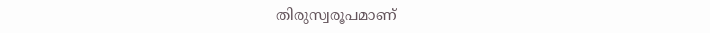തിരുസ്വരൂപമാണ്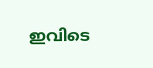ഇവിടെ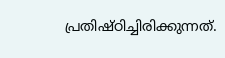പ്രതിഷ്ഠിച്ചിരിക്കുന്നത്.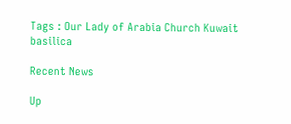Tags : Our Lady of Arabia Church Kuwait basilica

Recent News

Up